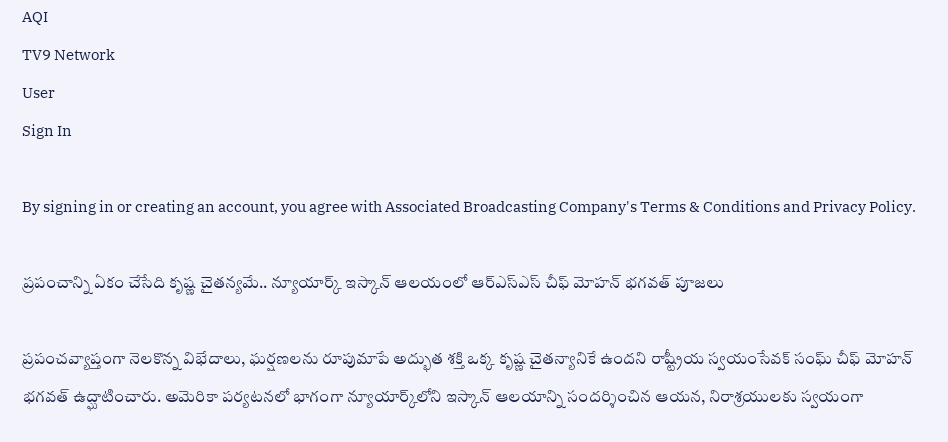AQI
TV9 Network
User
Sign In

By signing in or creating an account, you agree with Associated Broadcasting Company's Terms & Conditions and Privacy Policy.

ప్రపంచాన్ని ఏకం చేసేది కృష్ణ చైతన్యమే.. న్యూయార్క్‌ ఇస్కాన్ ఆలయంలో ఆర్ఎస్ఎస్ చీఫ్ మోహన్ భగవత్ పూజలు

ప్రపంచవ్యాప్తంగా నెలకొన్న విభేదాలు, ఘర్షణలను రూపుమాపే అద్భుత శక్తి ఒక్క కృష్ణ చైతన్యానికే ఉందని రాష్ట్రీయ స్వయంసేవక్ సంఘ్ చీఫ్ మోహన్ భగవత్ ఉద్ఘాటించారు. అమెరికా పర్యటనలో భాగంగా న్యూయార్క్‌లోని ఇస్కాన్ ఆలయాన్ని సందర్శించిన ఆయన, నిరాశ్రయులకు స్వయంగా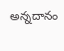అన్నదానం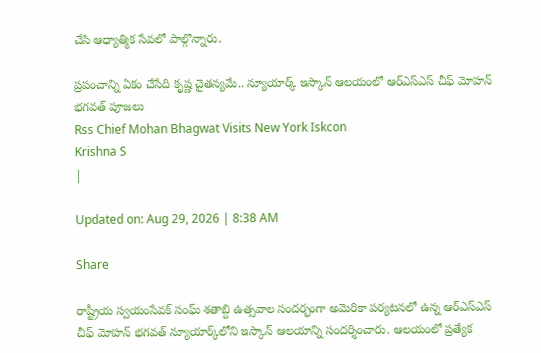చేసి ఆధ్యాత్మిక సేవలో పాల్గొన్నారు.

ప్రపంచాన్ని ఏకం చేసేది కృష్ణ చైతన్యమే.. న్యూయార్క్‌ ఇస్కాన్ ఆలయంలో ఆర్ఎస్ఎస్ చీఫ్ మోహన్ భగవత్ పూజలు
Rss Chief Mohan Bhagwat Visits New York Iskcon
Krishna S
|

Updated on: Aug 29, 2026 | 8:38 AM

Share

రాష్ట్రీయ స్వయంసేవక్ సంఘ్ శతాబ్ది ఉత్సవాల సందర్భంగా అమెరికా పర్యటనలో ఉన్న ఆర్‌ఎస్‌ఎస్‌ చీఫ్ మోహన్ భగవత్ న్యూయార్క్‌లోని ఇస్కాన్ ఆలయాన్ని సందర్శించారు. ఆలయంలో ప్రత్యేక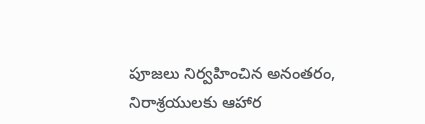పూజలు నిర్వహించిన అనంతరం, నిరాశ్రయులకు ఆహార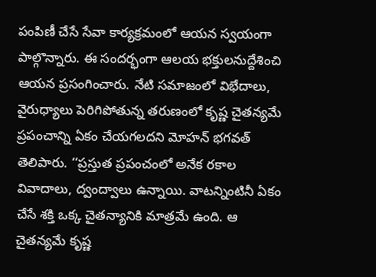పంపిణీ చేసే సేవా కార్యక్రమంలో ఆయన స్వయంగా పాల్గొన్నారు. ఈ సందర్భంగా ఆలయ భక్తులనుద్దేశించి ఆయన ప్రసంగించారు. నేటి సమాజంలో విభేదాలు, వైరుధ్యాలు పెరిగిపోతున్న తరుణంలో కృష్ణ చైతన్యమే ప్రపంచాన్ని ఏకం చేయగలదని మోహన్ భగవత్ తెలిపారు. ‘‘ప్రస్తుత ప్రపంచంలో అనేక రకాల వివాదాలు, ద్వంద్వాలు ఉన్నాయి. వాటన్నింటినీ ఏకం చేసే శక్తి ఒక్క చైతన్యానికి మాత్రమే ఉంది. ఆ చైతన్యమే కృష్ణ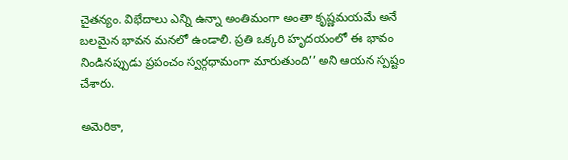చైతన్యం. విభేదాలు ఎన్ని ఉన్నా అంతిమంగా అంతా కృష్ణమయమే అనే బలమైన భావన మనలో ఉండాలి. ప్రతి ఒక్కరి హృదయంలో ఈ భావం నిండినప్పుడు ప్రపంచం స్వర్గధామంగా మారుతుంది’’ అని ఆయన స్పష్టం చేశారు.

అమెరికా,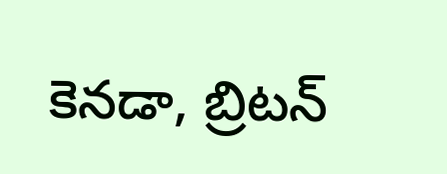కెనడా, బ్రిటన్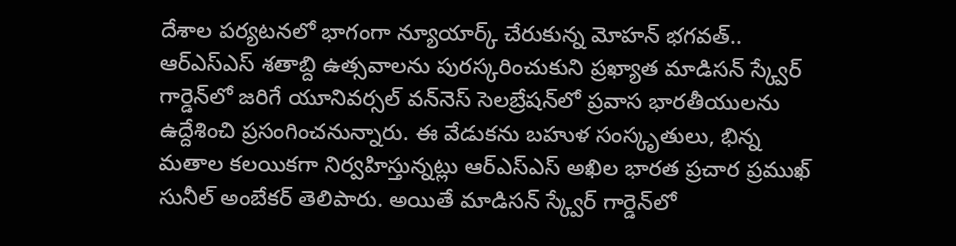దేశాల పర్యటనలో భాగంగా న్యూయార్క్ చేరుకున్న మోహన్ భగవత్.. ఆర్ఎస్ఎస్ శతాబ్ది ఉత్సవాలను పురస్కరించుకుని ప్రఖ్యాత మాడిసన్ స్క్వేర్ గార్డెన్‌లో జరిగే యూనివర్సల్ వన్‌నెస్ సెలబ్రేషన్‌లో ప్రవాస భారతీయులను ఉద్దేశించి ప్రసంగించనున్నారు. ఈ వేడుకను బహుళ సంస్కృతులు, భిన్న మతాల కలయికగా నిర్వహిస్తున్నట్లు ఆర్ఎస్ఎస్ అఖిల భారత ప్రచార ప్రముఖ్ సునీల్ అంబేకర్ తెలిపారు. అయితే మాడిసన్ స్క్వేర్ గార్డెన్‌లో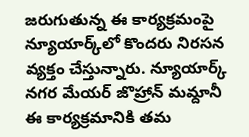జరుగుతున్న ఈ కార్యక్రమంపై న్యూయార్క్‌లో కొందరు నిరసన వ్యక్తం చేస్తున్నారు. న్యూయార్క్ నగర మేయర్ జొహ్రాన్ మమ్దానీ ఈ కార్యక్రమానికి తమ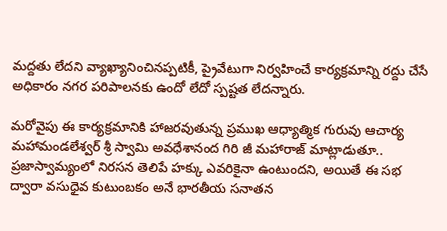మద్దతు లేదని వ్యాఖ్యానించినప్పటికీ, ప్రైవేటుగా నిర్వహించే కార్యక్రమాన్ని రద్దు చేసే అధికారం నగర పరిపాలనకు ఉందో లేదో స్పష్టత లేదన్నారు.

మరోవైపు ఈ కార్యక్రమానికి హాజరవుతున్న ప్రముఖ ఆధ్యాత్మిక గురువు ఆచార్య మహామండలేశ్వర్ శ్రీ స్వామి అవధేశానంద గిరి జీ మహారాజ్ మాట్లాడుతూ.. ప్రజాస్వామ్యంలో నిరసన తెలిపే హక్కు ఎవరికైనా ఉంటుందని, అయితే ఈ సభ ద్వారా వసుధైవ కుటుంబకం అనే భారతీయ సనాతన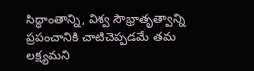సిద్ధాంతాన్ని, విశ్వ సౌభ్రాతృత్వాన్ని ప్రపంచానికి చాటిచెప్పడమే తమ లక్ష్యమని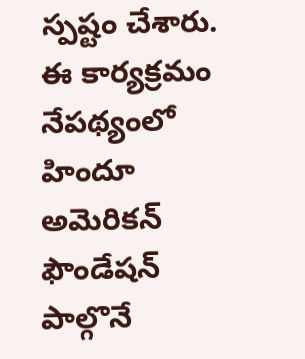స్పష్టం చేశారు. ఈ కార్యక్రమం నేపథ్యంలో హిందూ అమెరికన్ ఫౌండేషన్ పాల్గొనే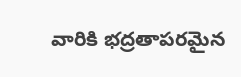వారికి భద్రతాపరమైన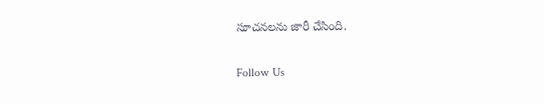సూచనలను జారీ చేసింది.

Follow Us